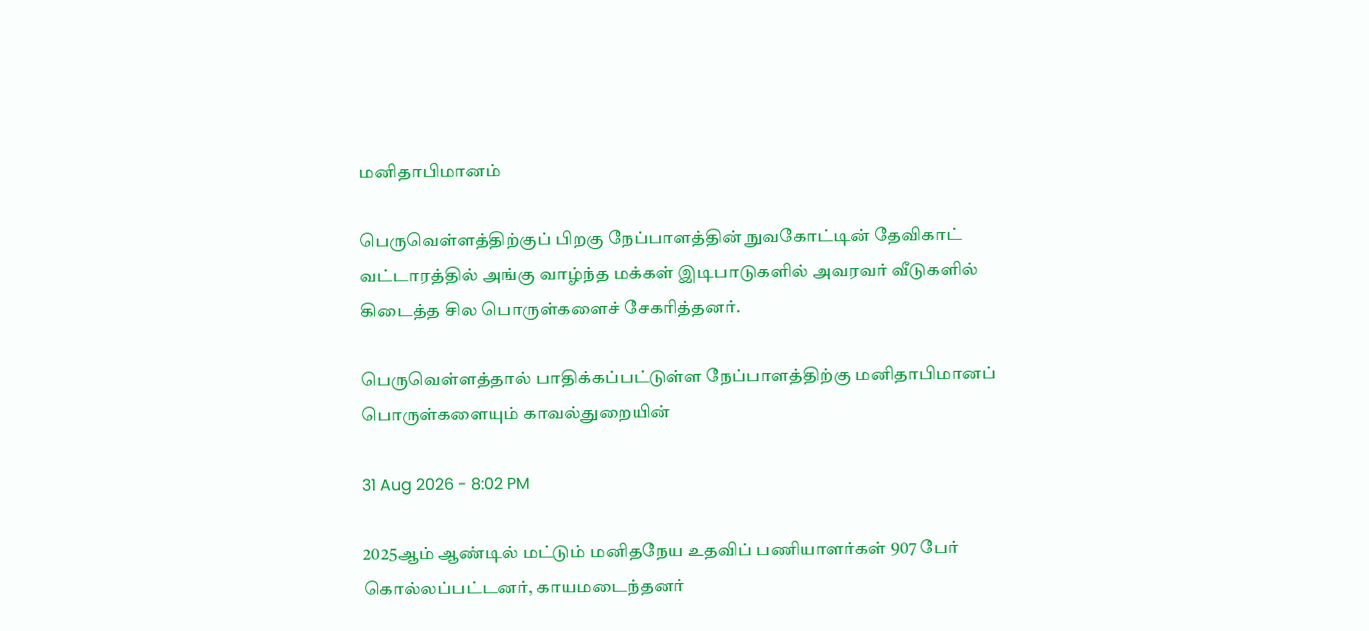மனிதாபிமானம்

பெருவெள்ளத்திற்குப் பிறகு நேப்பாளத்தின் நுவகோட்டின் தேவிகாட் வட்டாரத்தில் அங்கு வாழ்ந்த மக்கள் இடிபாடுகளில் அவரவர் வீடுகளில் கிடைத்த சில பொருள்களைச் சேகரித்தனர்.

பெருவெள்ளத்தால் பாதிக்கப்பட்டுள்ள நேப்பாளத்திற்கு மனிதாபிமானப் பொருள்களையும் காவல்துறையின்

31 Aug 2026 - 8:02 PM

2025ஆம் ஆண்டில் மட்டும் மனிதநேய உதவிப் பணியாளர்கள் 907 பேர் கொல்லப்பட்டனர், காயமடைந்தனர்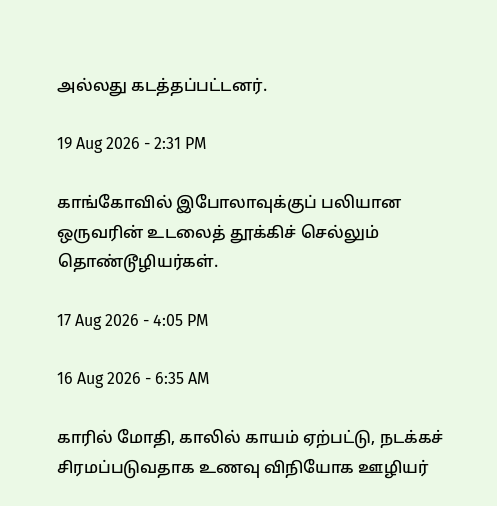அல்லது கடத்தப்பட்டனர்.

19 Aug 2026 - 2:31 PM

காங்கோவில் இபோலாவுக்குப் பலியான ஒருவரின் உடலைத் தூக்கிச் செல்லும் தொண்டூழியர்கள்.

17 Aug 2026 - 4:05 PM

16 Aug 2026 - 6:35 AM

காரில் மோதி, காலில் காயம் ஏற்பட்டு, நடக்கச் சிரமப்படுவதாக உணவு விநியோக ஊழியர்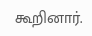கூறினார்.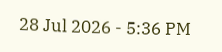28 Jul 2026 - 5:36 PM